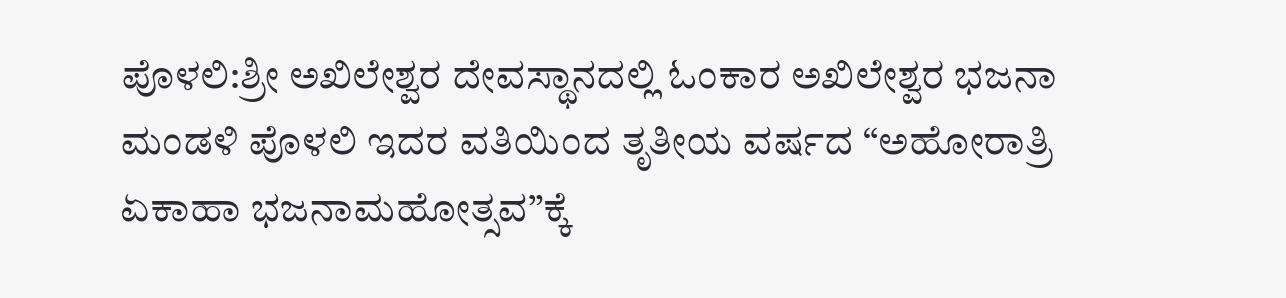ಪೊಳಲಿ:ಶ್ರೀ ಅಖಿಲೇಶ್ವರ ದೇವಸ್ಥಾನದಲ್ಲಿ ಓಂಕಾರ ಅಖಿಲೇಶ್ವರ ಭಜನಾ ಮಂಡಳಿ ಪೊಳಲಿ ಇದರ ವತಿಯಿಂದ ತೃತೀಯ ವರ್ಷದ “ಅಹೋರಾತ್ರಿ ಏಕಾಹಾ ಭಜನಾಮಹೋತ್ಸವ”ಕ್ಕೆ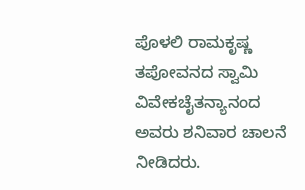ಪೊಳಲಿ ರಾಮಕೃಷ್ಣ ತಪೋವನದ ಸ್ವಾಮಿ ವಿವೇಕಚೈತನ್ಯಾನಂದ ಅವರು ಶನಿವಾರ ಚಾಲನೆ ನೀಡಿದರು.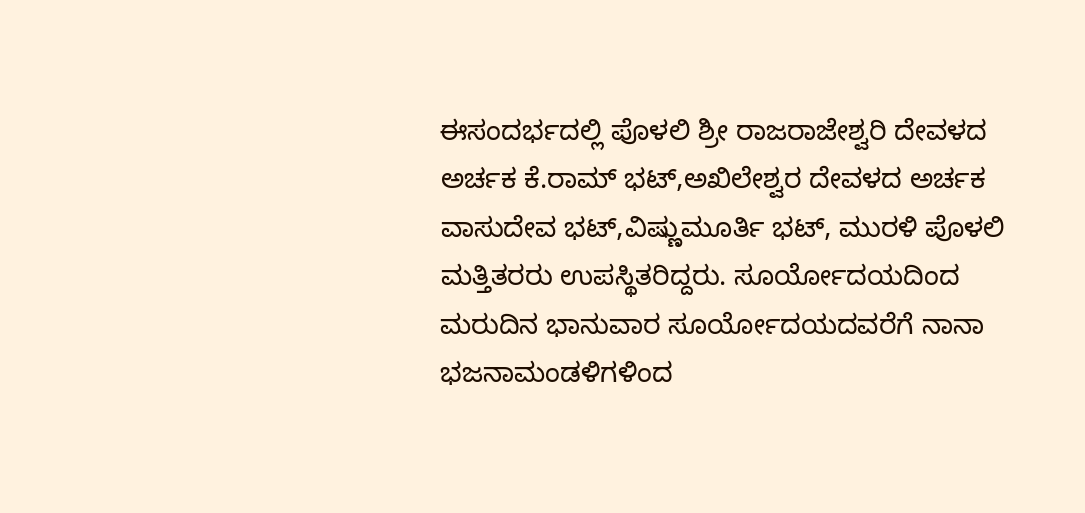ಈಸಂದರ್ಭದಲ್ಲಿ ಪೊಳಲಿ ಶ್ರೀ ರಾಜರಾಜೇಶ್ವರಿ ದೇವಳದ ಅರ್ಚಕ ಕೆ.ರಾಮ್ ಭಟ್,ಅಖಿಲೇಶ್ವರ ದೇವಳದ ಅರ್ಚಕ ವಾಸುದೇವ ಭಟ್,ವಿಷ್ಣುಮೂರ್ತಿ ಭಟ್, ಮುರಳಿ ಪೊಳಲಿ ಮತ್ತಿತರರು ಉಪಸ್ಥಿತರಿದ್ದರು. ಸೂರ್ಯೋದಯದಿಂದ ಮರುದಿನ ಭಾನುವಾರ ಸೂರ್ಯೋದಯದವರೆಗೆ ನಾನಾ ಭಜನಾಮಂಡಳಿಗಳಿಂದ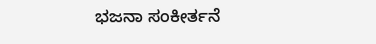ಭಜನಾ ಸಂಕೀರ್ತನೆ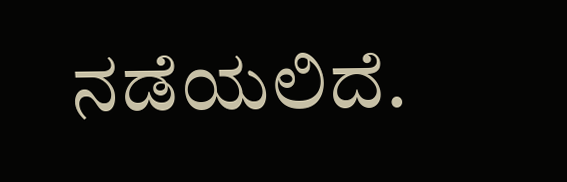ನಡೆಯಲಿದೆ.